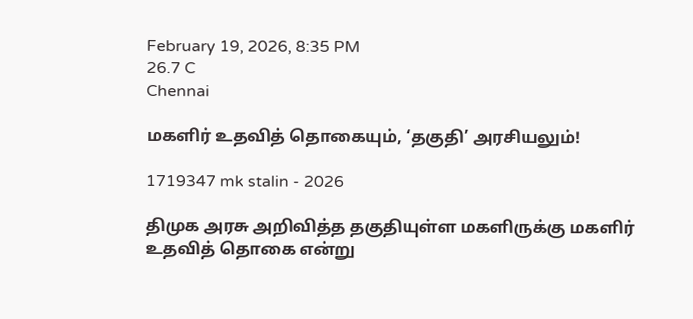February 19, 2026, 8:35 PM
26.7 C
Chennai

மகளிர் உதவித் தொகையும், ‘தகுதி’ அரசியலும்!

1719347 mk stalin - 2026

திமுக அரசு அறிவித்த தகுதியுள்ள மகளிருக்கு மகளிர் உதவித் தொகை என்று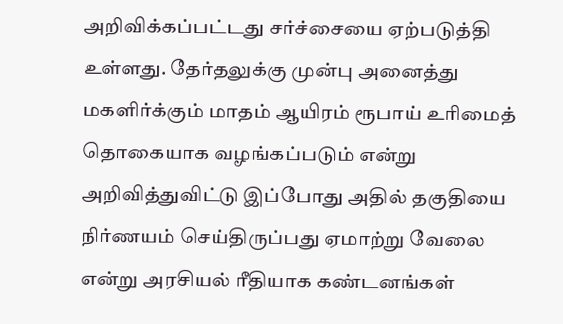அறிவிக்கப்பட்டது சர்ச்சையை ஏற்படுத்தி உள்ளது. தேர்தலுக்கு முன்பு அனைத்து மகளிர்க்கும் மாதம் ஆயிரம் ரூபாய் உரிமைத் தொகையாக வழங்கப்படும் என்று அறிவித்துவிட்டு இப்போது அதில் தகுதியை நிர்ணயம் செய்திருப்பது ஏமாற்று வேலை என்று அரசியல் ரீதியாக கண்டனங்கள்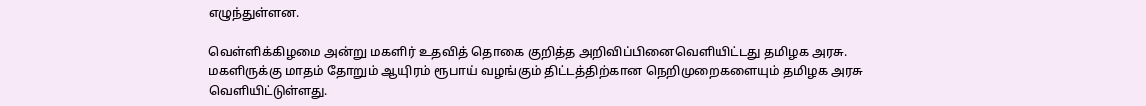எழுந்துள்ளன.

வெள்ளிக்கிழமை அன்று மகளிர் உதவித் தொகை குறித்த அறிவிப்பினைவெளியிட்டது தமிழக அரசு. மகளிருக்கு மாதம் தோறும் ஆயுிரம் ரூபாய் வழங்கும் திட்டத்திற்கான நெறிமுறைகளையும் தமிழக அரசு வெளியிட்டுள்ளது.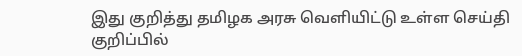இது குறித்து தமிழக அரசு வெளியிட்டு உள்ள செய்தி குறிப்பில்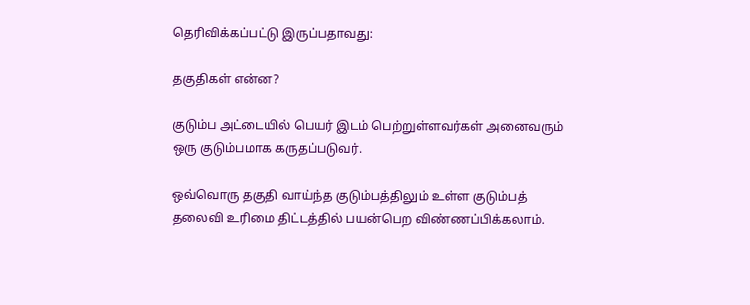தெரிவிக்கப்பட்டு இருப்பதாவது:

தகுதிகள் என்ன?

குடும்ப அட்டையில் பெயர் இடம் பெற்றுள்ளவர்கள் அனைவரும் ஒரு குடும்பமாக கருதப்படுவர்.

ஒவ்வொரு தகுதி வாய்ந்த குடும்பத்திலும் உள்ள குடும்பத் தலைவி உரிமை திட்டத்தில் பயன்பெற விண்ணப்பிக்கலாம்.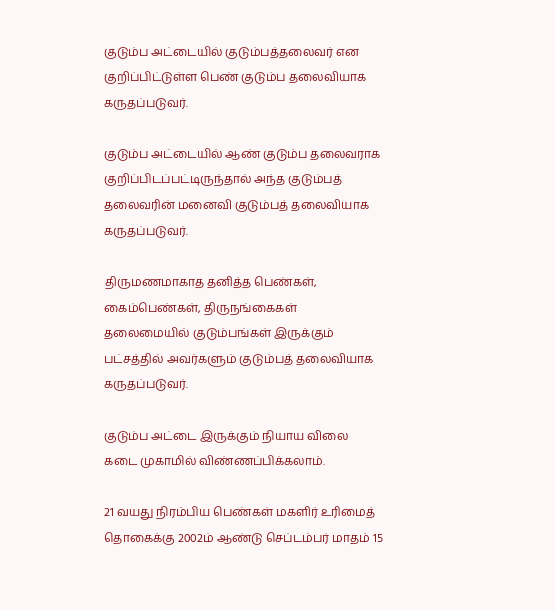குடும்ப அட்டையில் குடும்பத்தலைவர் என குறிப்பிட்டுள்ள பெண் குடும்ப தலைவியாக கருதப்படுவர்.

குடும்ப அட்டையில் ஆண் குடும்ப தலைவராக குறிப்பிடப்பட்டிருந்தால் அந்த குடும்பத் தலைவரின் மனைவி குடும்பத் தலைவியாக கருதப்படுவர்.

திருமணமாகாத தனித்த பெண்கள், கைம்பெண்கள், திருநங்கைகள் தலைமையில் குடும்பங்கள் இருக்கும் பட்சத்தில் அவர்களும் குடும்பத் தலைவியாக கருதப்படுவர்.

குடும்ப அட்டை இருக்கும் நியாய விலை கடை முகாமில் விண்ணப்பிக்கலாம்.

21 வயது நிரம்பிய பெண்கள் மகளிர் உரிமைத் தொகைக்கு 2002ம் ஆண்டு செப்டம்பர் மாதம் 15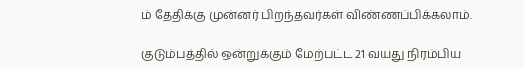ம் தேதிக்கு முன்னர் பிறந்தவர்கள் விண்ணப்பிக்கலாம்.

குடும்பத்தில் ஒன்றுக்கும் மேற்பட்ட 21 வயது நிரம்பிய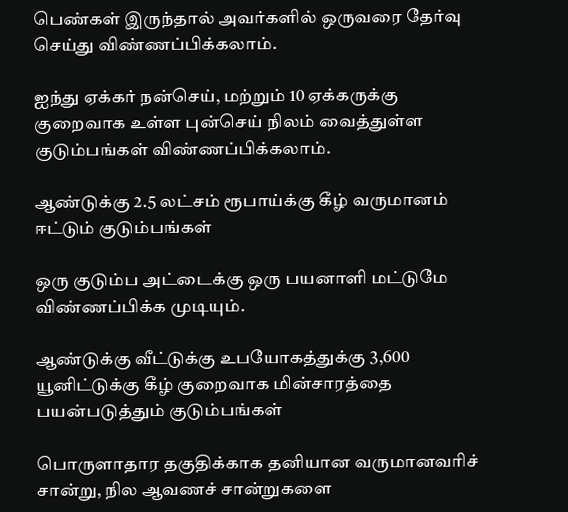பெண்கள் இருந்தால் அவர்களில் ஒருவரை தேர்வு செய்து விண்ணப்பிக்கலாம்.

ஐந்து ஏக்கர் நன்செய், மற்றும் 10 ஏக்கருக்கு குறைவாக உள்ள புன்செய் நிலம் வைத்துள்ள குடும்பங்கள் விண்ணப்பிக்கலாம்.

ஆண்டுக்கு 2.5 லட்சம் ரூபாய்க்கு கீழ் வருமானம் ஈட்டும் குடும்பங்கள்

ஒரு குடும்ப அட்டைக்கு ஒரு பயனாளி மட்டுமே விண்ணப்பிக்க முடியும்.

ஆண்டுக்கு வீட்டுக்கு உபயோகத்துக்கு 3,600 யூனிட்டுக்கு கீழ் குறைவாக மின்சாரத்தை பயன்படுத்தும் குடும்பங்கள்

பொருளாதார தகுதிக்காக தனியான வருமானவரிச் சான்று, நில ஆவணச் சான்றுகளை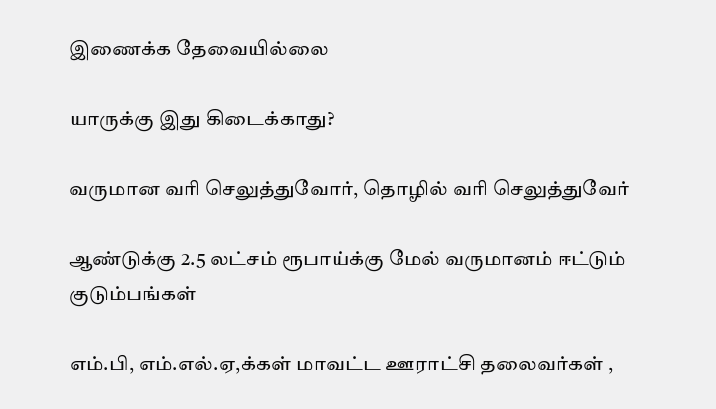இணைக்க தேவையில்லை

யாருக்கு இது கிடைக்காது?

வருமான வரி செலுத்துவோர், தொழில் வரி செலுத்துவேர்

ஆண்டுக்கு 2.5 லட்சம் ரூபாய்க்கு மேல் வருமானம் ஈட்டும் குடும்பங்கள்

எம்.பி, எம்.எல்.ஏ,க்கள் மாவட்ட ஊராட்சி தலைவர்கள் ,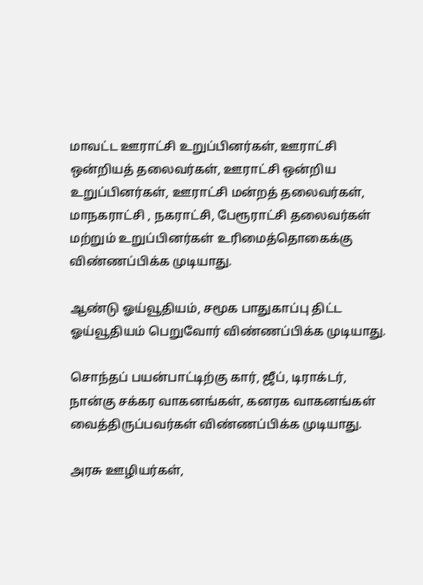மாவட்ட ஊராட்சி உறுப்பினர்கள், ஊராட்சி ஒன்றியத் தலைவர்கள், ஊராட்சி ஒன்றிய உறுப்பினர்கள், ஊராட்சி மன்றத் தலைவர்கள், மாநகராட்சி , நகராட்சி, பேரூராட்சி தலைவர்கள் மற்றும் உறுப்பினர்கள் உரிமைத்தொகைக்கு விண்ணப்பிக்க முடியாது.

ஆண்டு ஓய்வூதியம், சமூக பாதுகாப்பு திட்ட ஓய்வூதியம் பெறுவோர் விண்ணப்பிக்க முடியாது.

சொந்தப் பயன்பாட்டிற்கு கார், ஜீப், டிராக்டர், நான்கு சக்கர வாகனங்கள், கனரக வாகனங்கள் வைத்திருப்பவர்கள் விண்ணப்பிக்க முடியாது.

அரசு ஊழியர்கள்,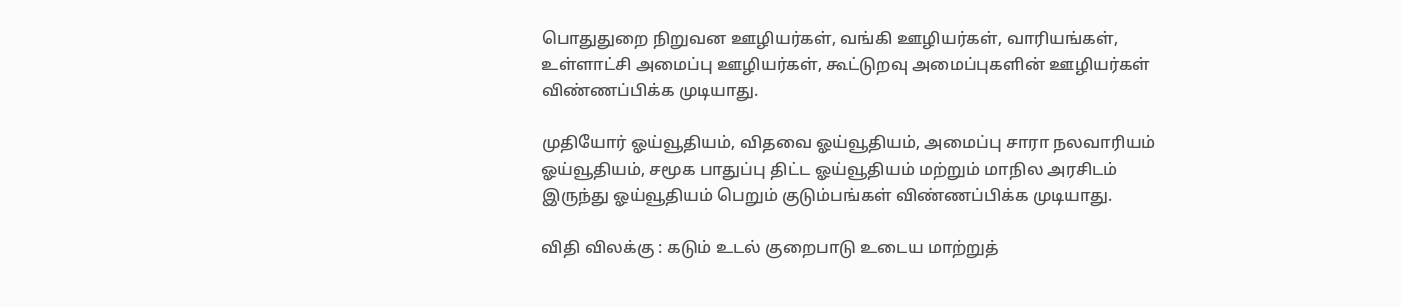பொதுதுறை நிறுவன ஊழியர்கள், வங்கி ஊழியர்கள், வாரியங்கள், உள்ளாட்சி அமைப்பு ஊழியர்கள், கூட்டுறவு அமைப்புகளின் ஊழியர்கள் விண்ணப்பிக்க முடியாது.

முதியோர் ஓய்வூதியம், விதவை ஓய்வூதியம், அமைப்பு சாரா நலவாரியம் ஓய்வூதியம், சமூக பாதுப்பு திட்ட ஓய்வூதியம் மற்றும் மாநில அரசிடம் இருந்து ஓய்வூதியம் பெறும் குடும்பங்கள் விண்ணப்பிக்க முடியாது.

விதி விலக்கு : கடும் உடல் குறைபாடு உடைய மாற்றுத்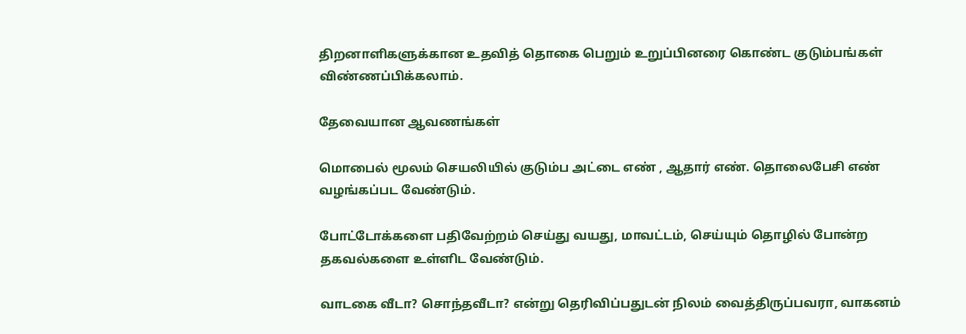திறனாளிகளுக்கான உதவித் தொகை பெறும் உறுப்பினரை கொண்ட குடும்பங்கள் விண்ணப்பிக்கலாம்.

தேவையான ஆவணங்கள்

மொபைல் மூலம் செயலியில் குடும்ப அட்டை எண் , ஆதார் எண். தொலைபேசி எண் வழங்கப்பட வேண்டும்.

போட்டோக்களை பதிவேற்றம் செய்து வயது, மாவட்டம், செய்யும் தொழில் போன்ற தகவல்களை உள்ளிட வேண்டும்.

வாடகை வீடா? சொந்தவீடா? என்று தெரிவிப்பதுடன் நிலம் வைத்திருப்பவரா, வாகனம்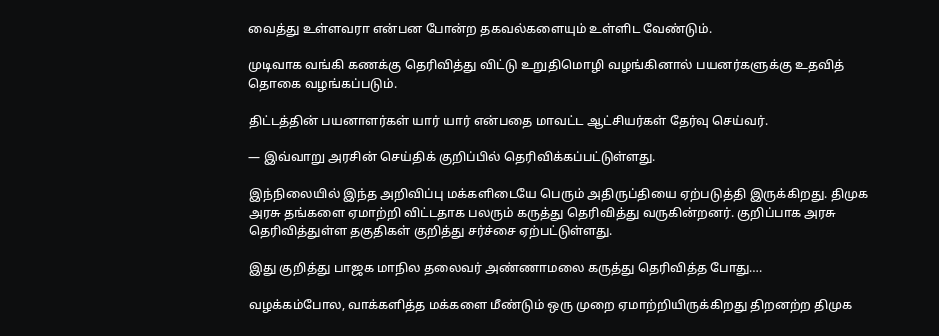வைத்து உள்ளவரா என்பன போன்ற தகவல்களையும் உள்ளிட வேண்டும்.

முடிவாக வங்கி கணக்கு தெரிவித்து விட்டு உறுதிமொழி வழங்கினால் பயனர்களுக்கு உதவித் தொகை வழங்கப்படும்.

திட்டத்தின் பயனாளர்கள் யார் யார் என்பதை மாவட்ட ஆட்சியர்கள் தேர்வு செய்வர்.

— இவ்வாறு அரசின் செய்திக் குறிப்பில் தெரிவிக்கப்பட்டுள்ளது.

இந்நிலையில் இந்த அறிவிப்பு மக்களிடையே பெரும் அதிருப்தியை ஏற்படுத்தி இருக்கிறது. திமுக அரசு தங்களை ஏமாற்றி விட்டதாக பலரும் கருத்து தெரிவித்து வருகின்றனர். குறிப்பாக அரசு தெரிவித்துள்ள தகுதிகள் குறித்து சர்ச்சை ஏற்பட்டுள்ளது.

இது குறித்து பாஜக மாநில தலைவர் அண்ணாமலை கருத்து தெரிவித்த போது….

வழக்கம்போல, வாக்களித்த மக்களை மீண்டும் ஒரு முறை ஏமாற்றியிருக்கிறது திறனற்ற திமுக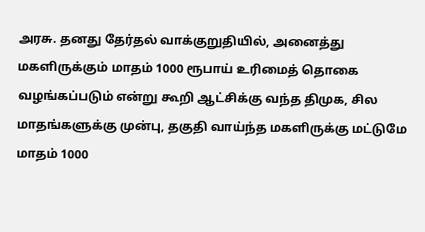அரசு. தனது தேர்தல் வாக்குறுதியில், அனைத்து மகளிருக்கும் மாதம் 1000 ரூபாய் உரிமைத் தொகை வழங்கப்படும் என்று கூறி ஆட்சிக்கு வந்த திமுக, சில மாதங்களுக்கு முன்பு, தகுதி வாய்ந்த மகளிருக்கு மட்டுமே மாதம் 1000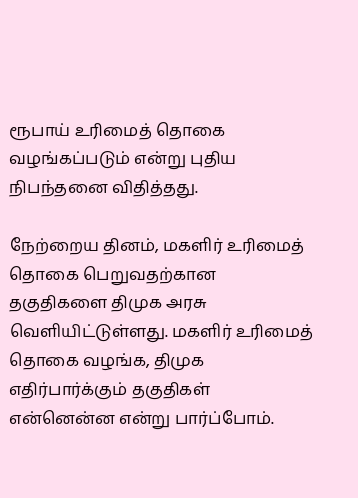ரூபாய் உரிமைத் தொகை வழங்கப்படும் என்று புதிய நிபந்தனை விதித்தது.

நேற்றைய தினம், மகளிர் உரிமைத் தொகை பெறுவதற்கான தகுதிகளை திமுக அரசு வெளியிட்டுள்ளது. மகளிர் உரிமைத் தொகை வழங்க, திமுக எதிர்பார்க்கும் தகுதிகள் என்னென்ன என்று பார்ப்போம்.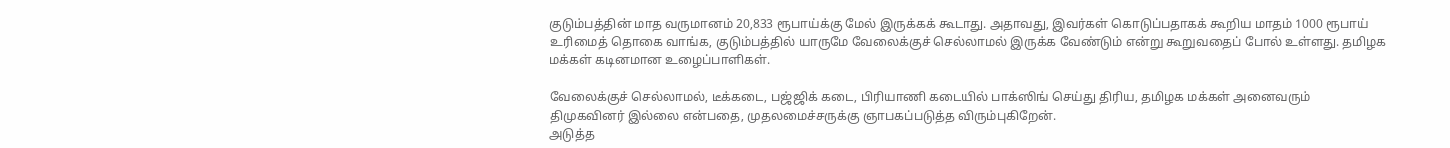குடும்பத்தின் மாத வருமானம் 20,833 ரூபாய்க்கு மேல் இருக்கக் கூடாது. அதாவது, இவர்கள் கொடுப்பதாகக் கூறிய மாதம் 1000 ரூபாய் உரிமைத் தொகை வாங்க, குடும்பத்தில் யாருமே வேலைக்குச் செல்லாமல் இருக்க வேண்டும் என்று கூறுவதைப் போல் உள்ளது. தமிழக மக்கள் கடினமான உழைப்பாளிகள்.

வேலைக்குச் செல்லாமல், டீக்கடை, பஜ்ஜிக் கடை, பிரியாணி கடையில் பாக்ஸிங் செய்து திரிய, தமிழக மக்கள் அனைவரும் திமுகவினர் இல்லை என்பதை, முதலமைச்சருக்கு ஞாபகப்படுத்த விரும்புகிறேன்.
அடுத்த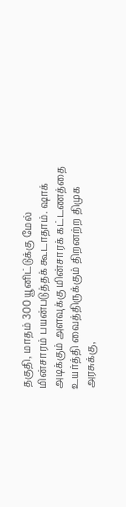தகுதி, மாதம் 300 யூனிட்டுக்கு மேல் மின்சாரம் பயன்படுத்தக் கூடாதாம். ஷாக் அடிக்கும் அளவுக்கு மின்சாரக் கட்டணத்தை உயர்த்தி வைத்திருக்கும் திறனற்ற திமுக அரசுக்கு,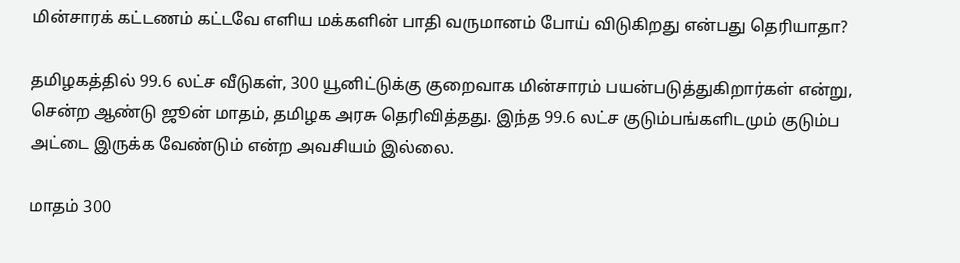மின்சாரக் கட்டணம் கட்டவே எளிய மக்களின் பாதி வருமானம் போய் விடுகிறது என்பது தெரியாதா?

தமிழகத்தில் 99.6 லட்ச வீடுகள், 300 யூனிட்டுக்கு குறைவாக மின்சாரம் பயன்படுத்துகிறார்கள் என்று, சென்ற ஆண்டு ஜூன் மாதம், தமிழக அரசு தெரிவித்தது. இந்த 99.6 லட்ச குடும்பங்களிடமும் குடும்ப அட்டை இருக்க வேண்டும் என்ற அவசியம் இல்லை.

மாதம் 300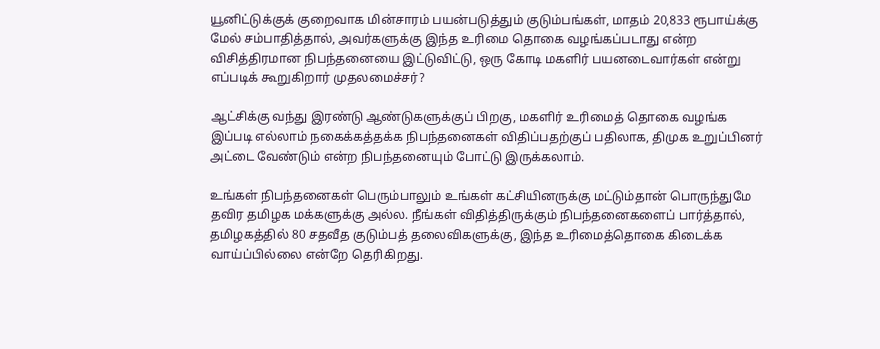யூனிட்டுக்குக் குறைவாக மின்சாரம் பயன்படுத்தும் குடும்பங்கள், மாதம் 20,833 ரூபாய்க்கு மேல் சம்பாதித்தால், அவர்களுக்கு இந்த உரிமை தொகை வழங்கப்படாது என்ற விசித்திரமான நிபந்தனையை இட்டுவிட்டு, ஒரு கோடி மகளிர் பயனடைவார்கள் என்று எப்படிக் கூறுகிறார் முதலமைச்சர்?

ஆட்சிக்கு வந்து இரண்டு ஆண்டுகளுக்குப் பிறகு, மகளிர் உரிமைத் தொகை வழங்க இப்படி எல்லாம் நகைக்கத்தக்க நிபந்தனைகள் விதிப்பதற்குப் பதிலாக, திமுக உறுப்பினர் அட்டை வேண்டும் என்ற நிபந்தனையும் போட்டு இருக்கலாம்.

உங்கள் நிபந்தனைகள் பெரும்பாலும் உங்கள் கட்சியினருக்கு மட்டும்தான் பொருந்துமே தவிர தமிழக மக்களுக்கு அல்ல. நீங்கள் விதித்திருக்கும் நிபந்தனைகளைப் பார்த்தால், தமிழகத்தில் 80 சதவீத குடும்பத் தலைவிகளுக்கு, இந்த உரிமைத்தொகை கிடைக்க வாய்ப்பில்லை என்றே தெரிகிறது.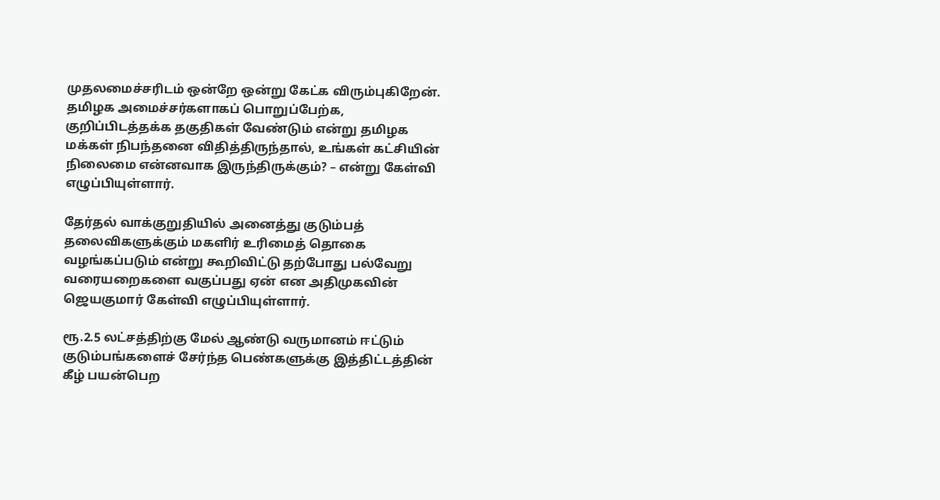முதலமைச்சரிடம் ஒன்றே ஒன்று கேட்க விரும்புகிறேன். தமிழக அமைச்சர்களாகப் பொறுப்பேற்க, குறிப்பிடத்தக்க தகுதிகள் வேண்டும் என்று தமிழக மக்கள் நிபந்தனை விதித்திருந்தால், உங்கள் கட்சியின் நிலைமை என்னவாக இருந்திருக்கும்? – என்று கேள்வி எழுப்பியுள்ளார்.

தேர்தல் வாக்குறுதியில் அனைத்து குடும்பத் தலைவிகளுக்கும் மகளிர் உரிமைத் தொகை வழங்கப்படும் என்று கூறிவிட்டு தற்போது பல்வேறு வரையறைகளை வகுப்பது ஏன் என அதிமுகவின் ஜெயகுமார் கேள்வி எழுப்பியுள்ளார்.

ரூ.2.5 லட்சத்திற்கு மேல் ஆண்டு வருமானம் ஈட்டும் குடும்பங்களைச் சேர்ந்த பெண்களுக்கு இத்திட்டத்தின் கீழ் பயன்பெற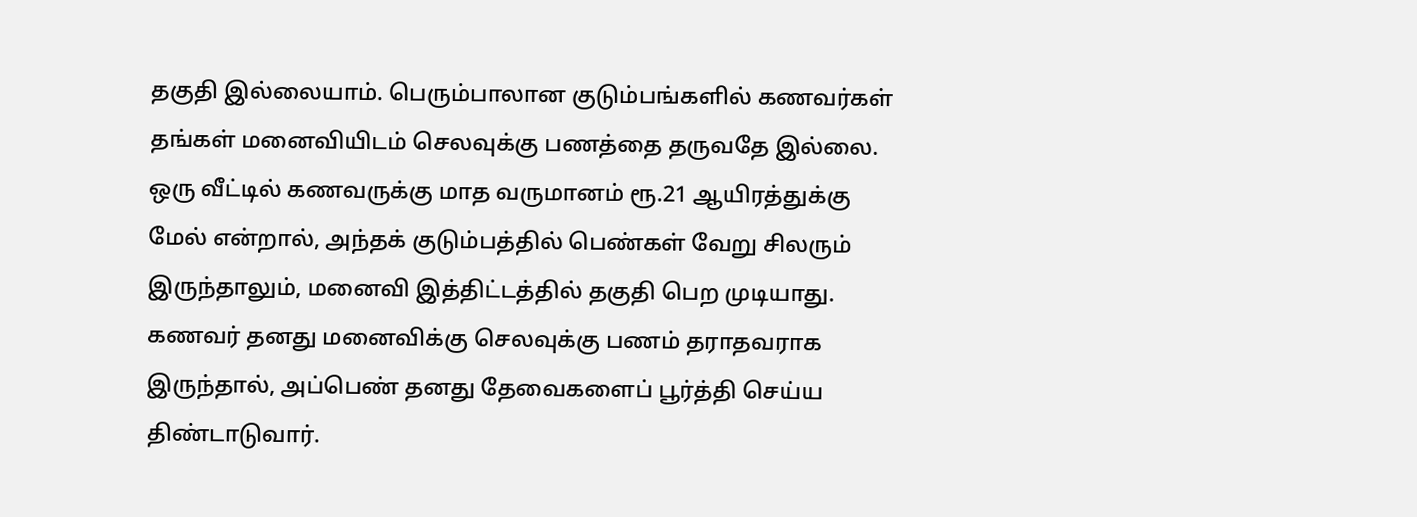தகுதி இல்லையாம். பெரும்பாலான குடும்பங்களில் கணவர்கள் தங்கள் மனைவியிடம் செலவுக்கு பணத்தை தருவதே இல்லை. ஒரு வீட்டில் கணவருக்கு மாத வருமானம் ரூ.21 ஆயிரத்துக்கு மேல் என்றால், அந்தக் குடும்பத்தில் பெண்கள் வேறு சிலரும் இருந்தாலும், மனைவி இத்திட்டத்தில் தகுதி பெற முடியாது. கணவர் தனது மனைவிக்கு செலவுக்கு பணம் தராதவராக இருந்தால், அப்பெண் தனது தேவைகளைப் பூர்த்தி செய்ய திண்டாடுவார்.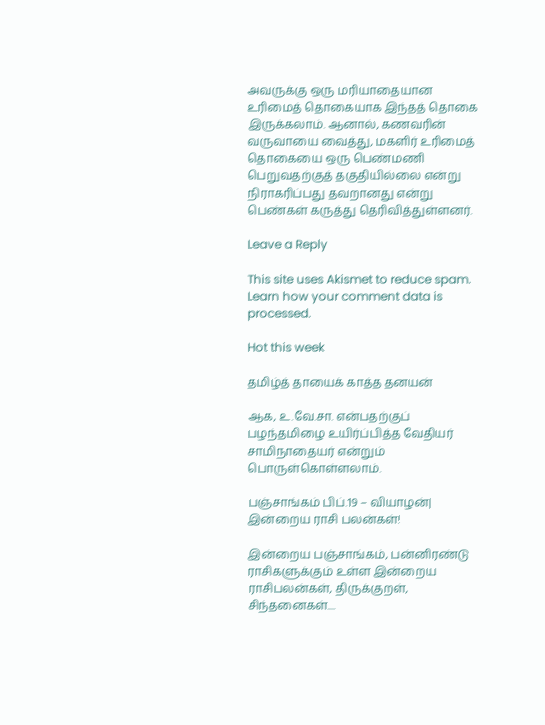அவருக்கு ஒரு மரியாதையான உரிமைத் தொகையாக இந்தத் தொகை இருக்கலாம். ஆனால், கணவரின் வருவாயை வைத்து, மகளிர் உரிமைத் தொகையை ஒரு பெண்மணி பெறுவதற்குத் தகுதியில்லை என்று நிராகரிப்பது தவறானது என்று பெண்கள் கருத்து தெரிவித்துள்ளனர்.

Leave a Reply

This site uses Akismet to reduce spam. Learn how your comment data is processed.

Hot this week

தமிழ்த் தாயைக் காத்த தனயன்

ஆக, உ.வே.சா. என்பதற்குப் பழந்தமிழை உயிர்ப்பித்த வேதியர் சாமிநாதையர் என்றும் பொருள்கொள்ளலாம்.

பஞ்சாங்கம் பிப்.19 – வியாழன்| இன்றைய ராசி பலன்கள்!

இன்றைய பஞ்சாங்கம், பன்னிரண்டு ராசிகளுக்கும் உள்ள இன்றைய ராசிபலன்கள், திருக்குறள், சிந்தனைகள்....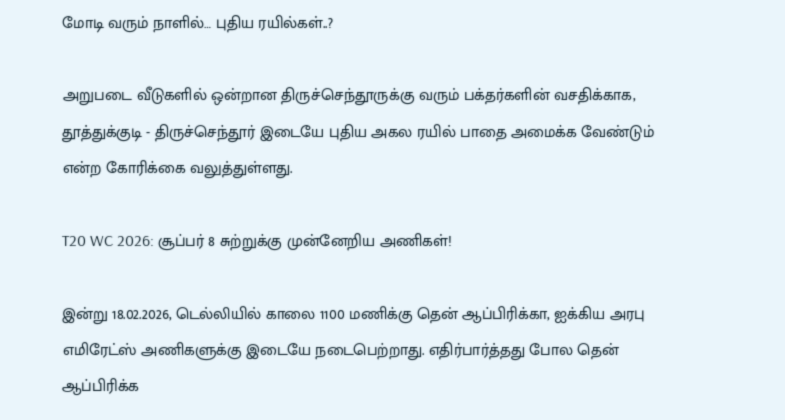மோடி வரும் நாளில்… புதிய ரயில்கள்..?

அறுபடை வீடுகளில் ஒன்றான திருச்செந்தூருக்கு வரும் பக்தர்களின் வசதிக்காக, தூத்துக்குடி - திருச்செந்தூர் இடையே புதிய அகல ரயில் பாதை அமைக்க வேண்டும் என்ற கோரிக்கை வலுத்துள்ளது.

T20 WC 2026: சூப்பர் 8 சுற்றுக்கு முன்னேறிய அணிகள்!

இன்று 18.02.2026, டெல்லியில் காலை 1100 மணிக்கு தென் ஆப்பிரிக்கா, ஐக்கிய அரபு எமிரேட்ஸ் அணிகளுக்கு இடையே நடைபெற்றாது. எதிர்பார்த்தது போல தென் ஆப்பிரிக்க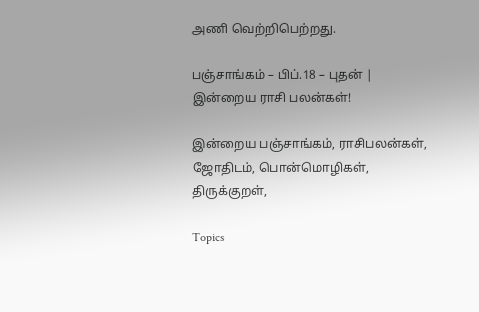அணி வெற்றிபெற்றது.

பஞ்சாங்கம் – பிப்.18 – புதன் | இன்றைய ராசி பலன்கள்!

இன்றைய பஞ்சாங்கம், ராசிபலன்கள், ஜோதிடம், பொன்மொழிகள், திருக்குறள்,

Topics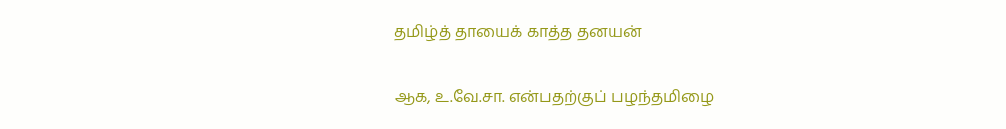தமிழ்த் தாயைக் காத்த தனயன்

ஆக, உ.வே.சா. என்பதற்குப் பழந்தமிழை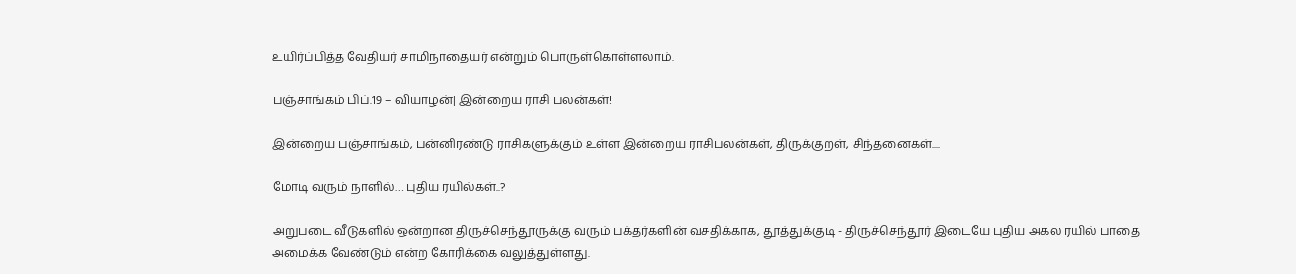உயிர்ப்பித்த வேதியர் சாமிநாதையர் என்றும் பொருள்கொள்ளலாம்.

பஞ்சாங்கம் பிப்.19 – வியாழன்| இன்றைய ராசி பலன்கள்!

இன்றைய பஞ்சாங்கம், பன்னிரண்டு ராசிகளுக்கும் உள்ள இன்றைய ராசிபலன்கள், திருக்குறள், சிந்தனைகள்....

மோடி வரும் நாளில்… புதிய ரயில்கள்..?

அறுபடை வீடுகளில் ஒன்றான திருச்செந்தூருக்கு வரும் பக்தர்களின் வசதிக்காக, தூத்துக்குடி - திருச்செந்தூர் இடையே புதிய அகல ரயில் பாதை அமைக்க வேண்டும் என்ற கோரிக்கை வலுத்துள்ளது.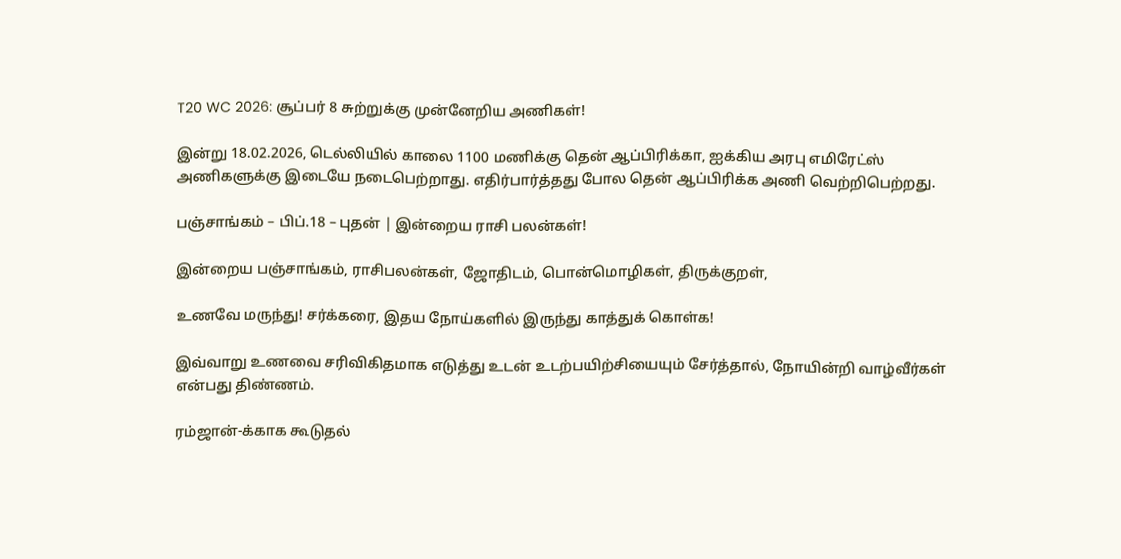T20 WC 2026: சூப்பர் 8 சுற்றுக்கு முன்னேறிய அணிகள்!

இன்று 18.02.2026, டெல்லியில் காலை 1100 மணிக்கு தென் ஆப்பிரிக்கா, ஐக்கிய அரபு எமிரேட்ஸ் அணிகளுக்கு இடையே நடைபெற்றாது. எதிர்பார்த்தது போல தென் ஆப்பிரிக்க அணி வெற்றிபெற்றது.

பஞ்சாங்கம் – பிப்.18 – புதன் | இன்றைய ராசி பலன்கள்!

இன்றைய பஞ்சாங்கம், ராசிபலன்கள், ஜோதிடம், பொன்மொழிகள், திருக்குறள்,

உணவே மருந்து! சர்க்கரை, இதய நோய்களில் இருந்து காத்துக் கொள்க!

இவ்வாறு உணவை சரிவிகிதமாக எடுத்து உடன் உடற்பயிற்சியையும் சேர்த்தால், நோயின்றி வாழ்வீர்கள் என்பது திண்ணம்.

ரம்ஜான்-க்காக கூடுதல்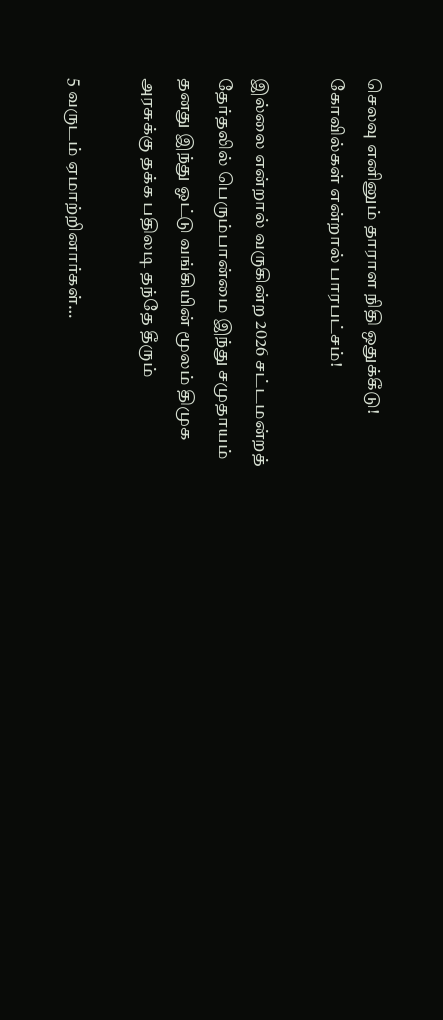செலவு எனினும் தாராள நிதி ஒதுக்கீடு! கோவில்கள் என்றால் பாரபட்சம்!

இல்லை என்றால் வருகின்ற 2026 சட்டமன்றத் தேர்தலில் பெரும்பான்மை இந்து சமுதாயம் தனது இந்து ஓட்டு வங்கியின் மூலம் திமுக அரசுக்கு தக்க பதிலடி தந்தே தீரும்

5 வருடம் ஏமாற்றினார்கள்…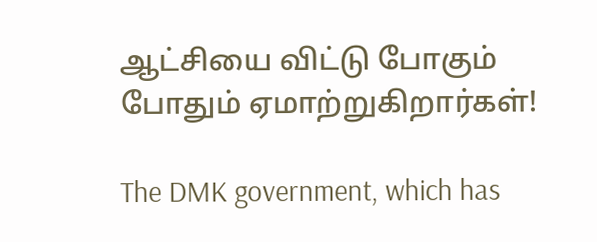ஆட்சியை விட்டு போகும் போதும் ஏமாற்றுகிறார்கள்!

The DMK government, which has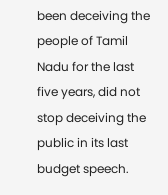been deceiving the people of Tamil Nadu for the last five years, did not stop deceiving the public in its last budget speech.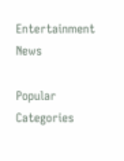Entertainment News

Popular Categories